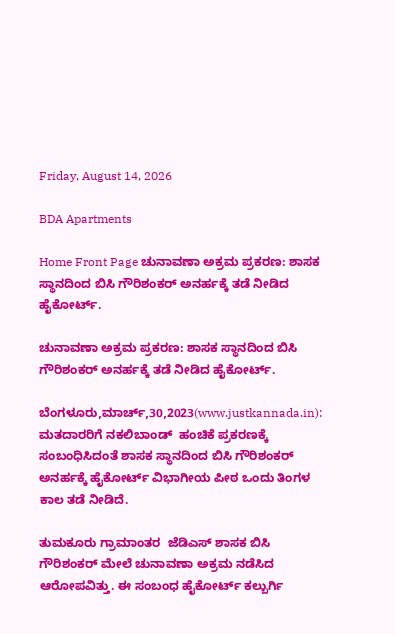Friday, August 14, 2026

BDA Apartments

Home Front Page ಚುನಾವಣಾ ಅಕ್ರಮ ಪ್ರಕರಣ: ಶಾಸಕ ಸ್ಥಾನದಿಂದ ಬಿಸಿ ಗೌರಿಶಂಕರ್ ಅನರ್ಹಕ್ಕೆ ತಡೆ ನೀಡಿದ ಹೈಕೋರ್ಟ್.

ಚುನಾವಣಾ ಅಕ್ರಮ ಪ್ರಕರಣ: ಶಾಸಕ ಸ್ಥಾನದಿಂದ ಬಿಸಿ ಗೌರಿಶಂಕರ್ ಅನರ್ಹಕ್ಕೆ ತಡೆ ನೀಡಿದ ಹೈಕೋರ್ಟ್.

ಬೆಂಗಳೂರು,ಮಾರ್ಚ್,30,2023(www.justkannada.in): ಮತದಾರರಿಗೆ ನಕಲಿಬಾಂಡ್  ಹಂಚಿಕೆ ಪ್ರಕರಣಕ್ಕೆ ಸಂಬಂಧಿಸಿದಂತೆ ಶಾಸಕ ಸ್ಥಾನದಿಂದ ಬಿಸಿ ಗೌರಿಶಂಕರ್ ಅನರ್ಹಕ್ಕೆ ಹೈಕೋರ್ಟ್ ವಿಭಾಗೀಯ ಪೀಠ ಒಂದು ತಿಂಗಳ ಕಾಲ ತಡೆ ನೀಡಿದೆ.

ತುಮಕೂರು ಗ್ರಾಮಾಂತರ  ಜೆಡಿಎಸ್ ಶಾಸಕ ಬಿಸಿ ಗೌರಿಶಂಕರ್ ಮೇಲೆ ಚುನಾವಣಾ ಅಕ್ರಮ ನಡೆಸಿದ ಆರೋಪವಿತ್ತು. ಈ ಸಂಬಂಧ ಹೈಕೋರ್ಟ್ ಕಲ್ಬುರ್ಗಿ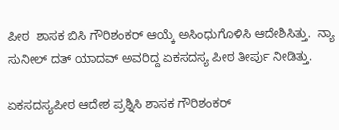ಪೀಠ  ಶಾಸಕ ಬಿಸಿ ಗೌರಿಶಂಕರ್ ಆಯ್ಕೆ ಅಸಿಂಧುಗೊಳಿಸಿ ಆದೇಶಿಸಿತ್ತು.  ನ್ಯಾ ಸುನೀಲ್ ದತ್ ಯಾದವ್ ಅವರಿದ್ದ ಏಕಸದಸ್ಯ ಪೀಠ ತೀರ್ಪು ನೀಡಿತ್ತು.

ಏಕಸದಸ್ಯಪೀಠ ಆದೇಶ ಪ್ರಶ್ನಿಸಿ ಶಾಸಕ ಗೌರಿಶಂಕರ್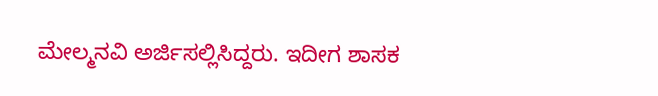ಮೇಲ್ಮನವಿ ಅರ್ಜಿಸಲ್ಲಿಸಿದ್ದರು. ಇದೀಗ ಶಾಸಕ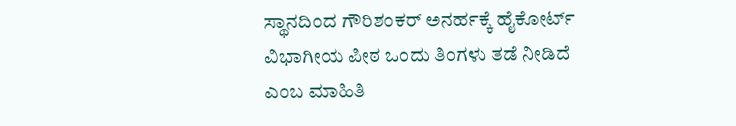ಸ್ಥಾನದಿಂದ ಗೌರಿಶಂಕರ್ ಅನರ್ಹಕ್ಕೆ ಹೈಕೋರ್ಟ್ ವಿಭಾಗೀಯ ಪೀಠ ಒಂದು ತಿಂಗಳು ತಡೆ ನೀಡಿದೆ ಎಂಬ ಮಾಹಿತಿ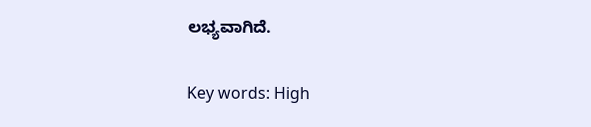ಲಭ್ಯವಾಗಿದೆ.

Key words: High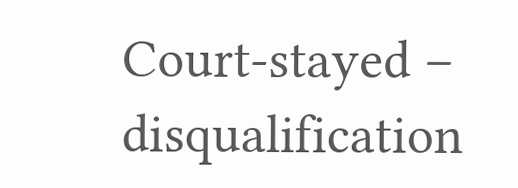Court-stayed – disqualification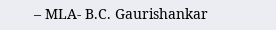– MLA- B.C. Gaurishankar